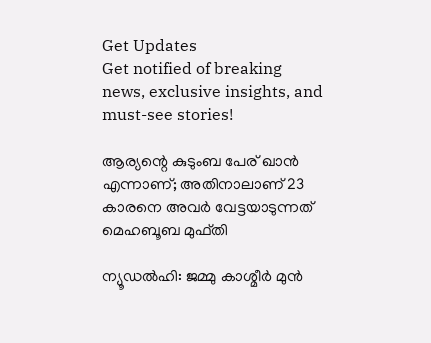Get Updates
Get notified of breaking news, exclusive insights, and must-see stories!

ആര്യന്റെ കുടുംബ പേര് ഖാന്‍ എന്നാണ്; അതിനാലാണ് 23 കാരനെ അവര്‍ വേട്ടയാടുന്നത് മെഹബൂബ മുഫ്തി

ന്യൂഡല്‍ഹി: ജമ്മു കാശ്മീര്‍ മുന്‍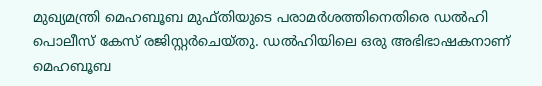മുഖ്യമന്ത്രി മെഹബൂബ മുഫ്തിയുടെ പരാമര്‍ശത്തിനെതിരെ ഡല്‍ഹി പൊലീസ് കേസ് രജിസ്റ്റര്‍ചെയ്തു. ഡല്‍ഹിയിലെ ഒരു അഭിഭാഷകനാണ് മെഹബൂബ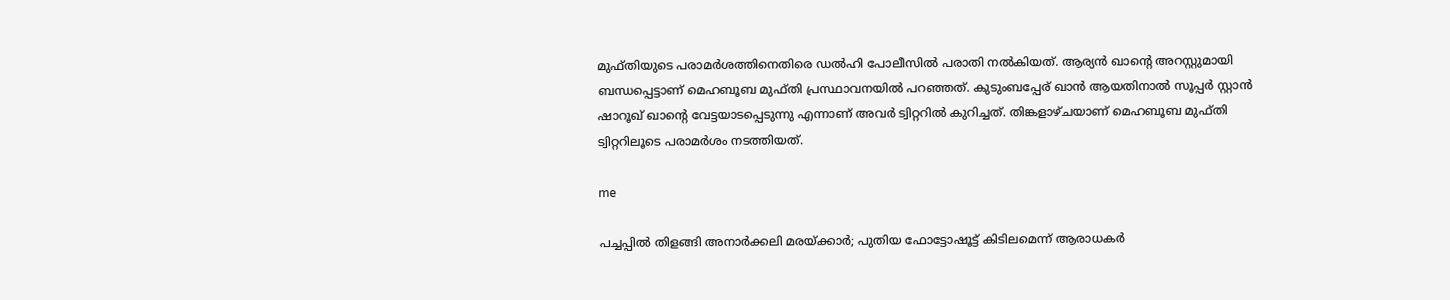മുഫ്തിയുടെ പരാമര്‍ശത്തിനെതിരെ ഡല്‍ഹി പോലീസില്‍ പരാതി നല്‍കിയത്. ആര്യന്‍ ഖാന്റെ അറസ്റ്റുമായി ബന്ധപ്പെട്ടാണ് മെഹബൂബ മുഫ്തി പ്രസ്ഥാവനയില്‍ പറഞ്ഞത്. കുടുംബപ്പേര് ഖാന്‍ ആയതിനാല്‍ സൂപ്പര്‍ സ്റ്റാന്‍ ഷാറൂഖ് ഖാന്റെ വേട്ടയാടപ്പെടുന്നു എന്നാണ് അവര്‍ ട്വിറ്ററില്‍ കുറിച്ചത്. തിങ്കളാഴ്ചയാണ് മെഹബൂബ മുഫ്തി ട്വിറ്ററിലൂടെ പരാമര്‍ശം നടത്തിയത്.

me

പച്ചപ്പില്‍ തിളങ്ങി അനാര്‍ക്കലി മരയ്ക്കാര്‍; പുതിയ ഫോട്ടോഷൂട്ട് കിടിലമെന്ന് ആരാധകര്‍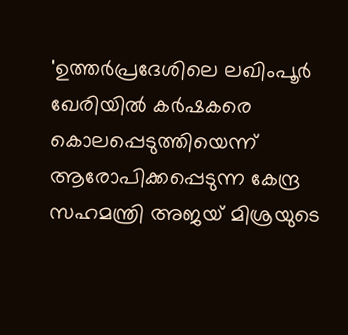'ഉത്തര്‍പ്രദേശിലെ ലഖിംപൂര്‍ ഖേരിയില്‍ കര്‍ഷകരെ കൊലപ്പെടുത്തിയെന്ന് ആരോപിക്കപ്പെടുന്ന കേന്ദ്ര സഹമന്ത്രി അജയ് മിശ്രയുടെ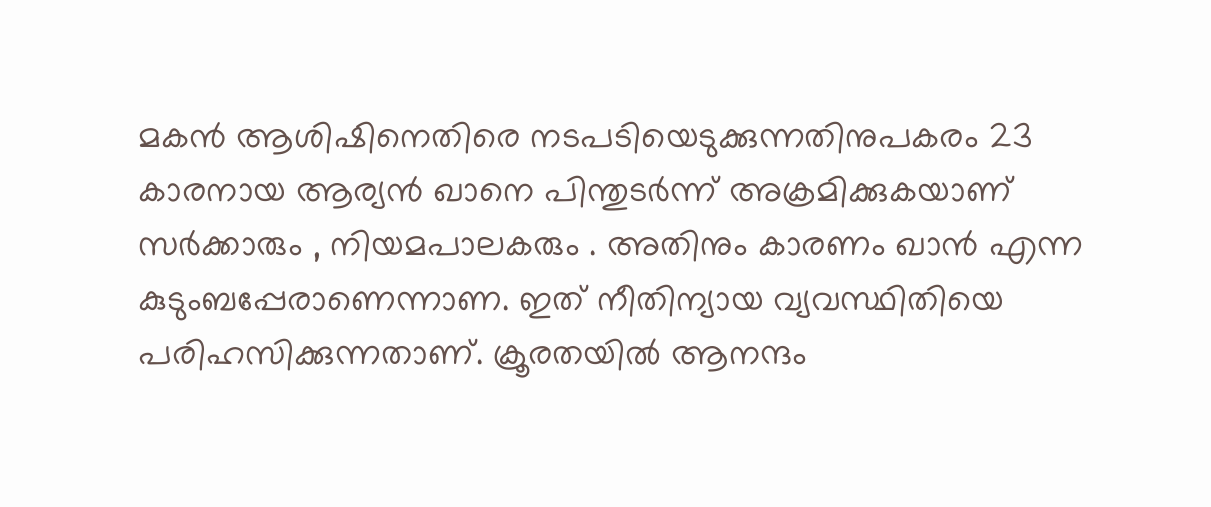മകന്‍ ആശിഷിനെതിരെ നടപടിയെടുക്കുന്നതിനുപകരം 23 കാരനായ ആര്യന്‍ ഖാനെ പിന്തുടര്‍ന്ന് അക്രമിക്കുകയാണ് സര്‍ക്കാരും , നിയമപാലകരും . അതിനും കാരണം ഖാന്‍ എന്ന കുടുംബപ്പേരാണെന്നാണ. ഇത് നീതിന്യായ വ്യവസ്ഥിതിയെ പരിഹസിക്കുന്നതാണ്. ക്രൂരതയില്‍ ആനന്ദം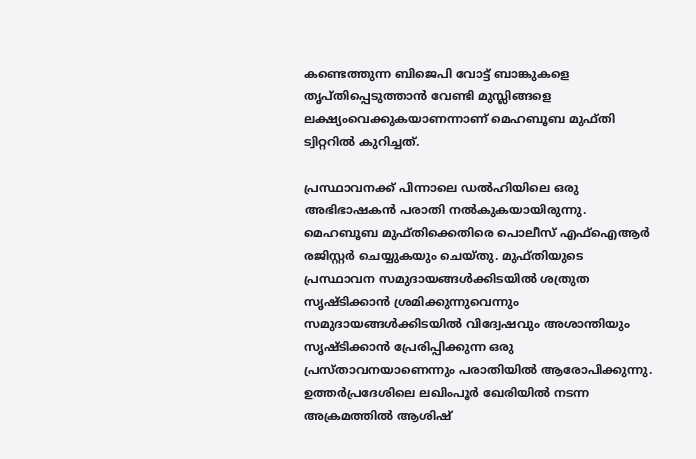കണ്ടെത്തുന്ന ബിജെപി വോട്ട് ബാങ്കുകളെ തൃപ്തിപ്പെടുത്താന്‍ വേണ്ടി മുസ്ലിങ്ങളെ ലക്ഷ്യംവെക്കുകയാണന്നാണ് മെഹബൂബ മുഫ്തി ട്വിറ്ററില്‍ കുറിച്ചത്.

പ്രസ്ഥാവനക്ക് പിന്നാലെ ഡല്‍ഹിയിലെ ഒരു അഭിഭാഷകന്‍ പരാതി നല്‍കുകയായിരുന്നു. മെഹബൂബ മുഫ്തിക്കെതിരെ പൊലീസ് എഫ്‌ഐആര്‍ രജിസ്റ്റര്‍ ചെയ്യുകയും ചെയ്തു. മുഫ്തിയുടെ പ്രസ്ഥാവന സമുദായങ്ങള്‍ക്കിടയില്‍ ശത്രുത സൃഷ്ടിക്കാന്‍ ശ്രമിക്കുന്നുവെന്നും സമുദായങ്ങള്‍ക്കിടയില്‍ വിദ്വേഷവും അശാന്തിയും സൃഷ്ടിക്കാന്‍ പ്രേരിപ്പിക്കുന്ന ഒരു പ്രസ്താവനയാണെന്നും പരാതിയില്‍ ആരോപിക്കുന്നു. ഉത്തര്‍പ്രദേശിലെ ലഖിംപൂര്‍ ഖേരിയില്‍ നടന്ന അക്രമത്തില്‍ ആശിഷ്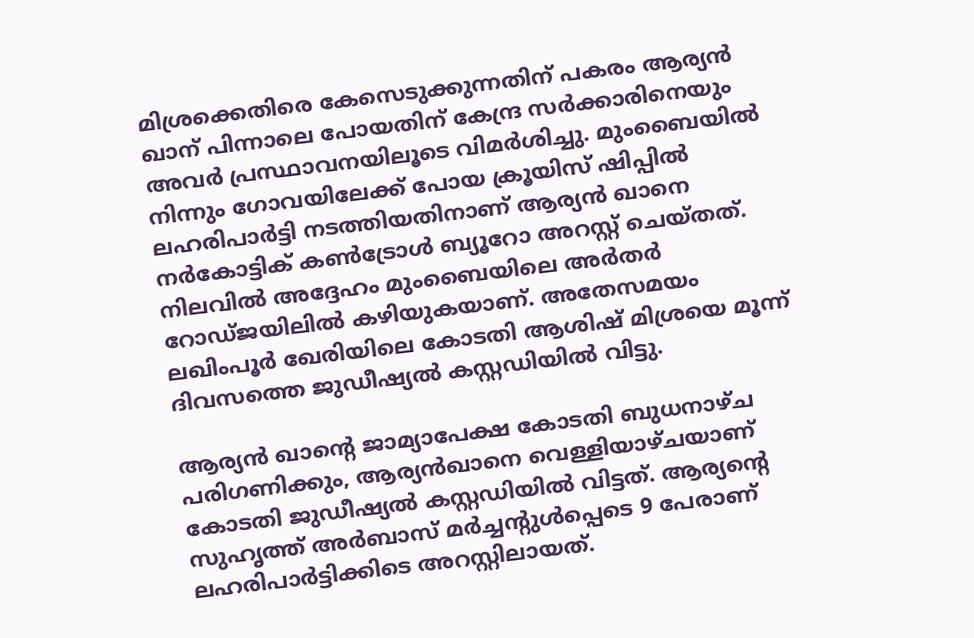മിശ്രക്കെതിരെ കേസെടുക്കുന്നതിന് പകരം ആര്യന്‍ ഖാന് പിന്നാലെ പോയതിന് കേന്ദ്ര സര്‍ക്കാരിനെയും അവര്‍ പ്രസ്ഥാവനയിലൂടെ വിമര്‍ശിച്ചു. മുംബൈയില്‍ നിന്നും ഗോവയിലേക്ക് പോയ ക്രൂയിസ് ഷിപ്പില്‍ ലഹരിപാര്‍ട്ടി നടത്തിയതിനാണ് ആര്യന്‍ ഖാനെ നര്‍കോട്ടിക് കണ്‍ട്രോള്‍ ബ്യൂറോ അറസ്റ്റ് ചെയ്തത്. നിലവില്‍ അദ്ദേഹം മുംബൈയിലെ അര്‍തര്‍ റോഡ്ജയിലില്‍ കഴിയുകയാണ്. അതേസമയം ലഖിംപൂര്‍ ഖേരിയിലെ കോടതി ആശിഷ് മിശ്രയെ മൂന്ന് ദിവസത്തെ ജുഡീഷ്യല്‍ കസ്റ്റഡിയില്‍ വിട്ടു.

ആര്യന്‍ ഖാന്റെ ജാമ്യാപേക്ഷ കോടതി ബുധനാഴ്ച പരിഗണിക്കും, ആര്യന്‍ഖാനെ വെള്ളിയാഴ്ചയാണ് കോടതി ജുഡീഷ്യല്‍ കസ്റ്റഡിയില്‍ വിട്ടത്. ആര്യന്റെ സുഹൃത്ത് അര്‍ബാസ് മര്‍ച്ചന്റുള്‍പ്പെടെ 9 പേരാണ് ലഹരിപാര്‍ട്ടിക്കിടെ അറസ്റ്റിലായത്.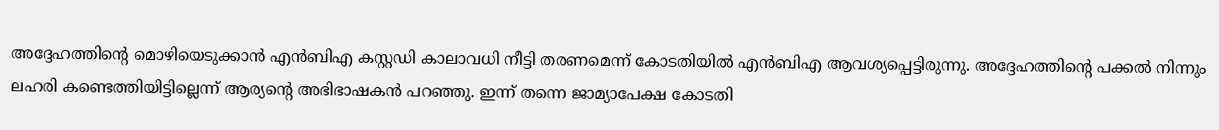അദ്ദേഹത്തിന്റെ മൊഴിയെടുക്കാന്‍ എന്‍ബിഎ കസ്റ്റഡി കാലാവധി നീട്ടി തരണമെന്ന് കോടതിയില്‍ എന്‍ബിഎ ആവശ്യപ്പെട്ടിരുന്നു. അദ്ദേഹത്തിന്റെ പക്കല്‍ നിന്നും ലഹരി കണ്ടെത്തിയിട്ടില്ലെന്ന് ആര്യന്റെ അഭിഭാഷകന്‍ പറഞ്ഞു. ഇന്ന് തന്നെ ജാമ്യാപേക്ഷ കോടതി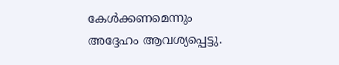കേള്‍ക്കണമെന്നും അദ്ദേഹം ആവശ്യപ്പെട്ടു.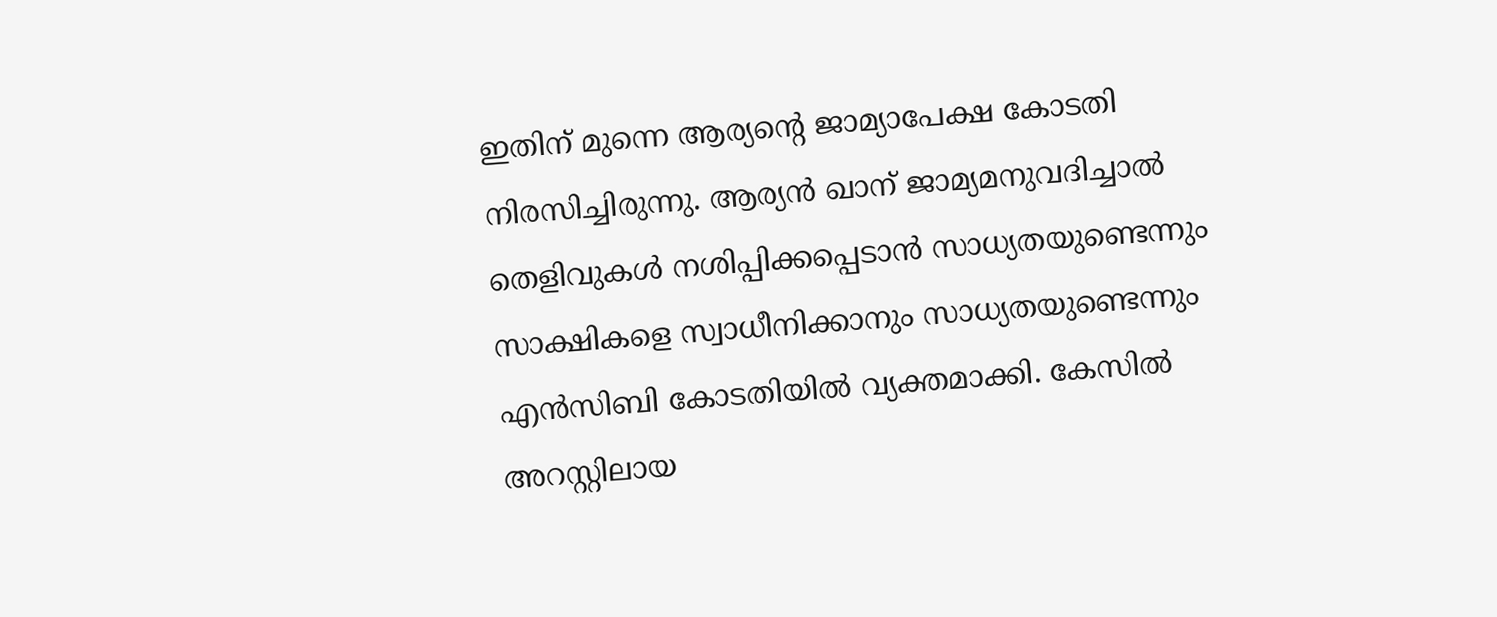ഇതിന് മുന്നെ ആര്യന്റെ ജാമ്യാപേക്ഷ കോടതി നിരസിച്ചിരുന്നു. ആര്യന്‍ ഖാന് ജാമ്യമനുവദിച്ചാല്‍ തെളിവുകള്‍ നശിപ്പിക്കപ്പെടാന്‍ സാധ്യതയുണ്ടെന്നും സാക്ഷികളെ സ്വാധീനിക്കാനും സാധ്യതയുണ്ടെന്നും എന്‍സിബി കോടതിയില്‍ വ്യക്തമാക്കി. കേസില്‍ അറസ്റ്റിലായ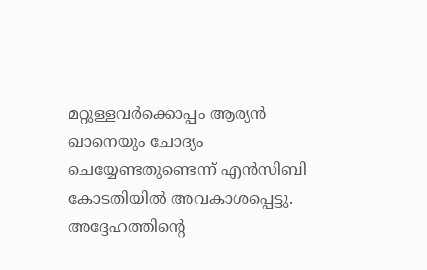മറ്റുള്ളവര്‍ക്കൊപ്പം ആര്യന്‍ ഖാനെയും ചോദ്യം ചെയ്യേണ്ടതുണ്ടെന്ന് എന്‍സിബി കോടതിയില്‍ അവകാശപ്പെട്ടു. അദ്ദേഹത്തിന്റെ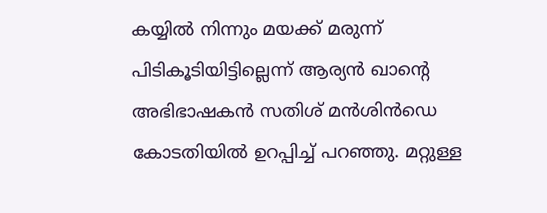കയ്യില്‍ നിന്നും മയക്ക് മരുന്ന് പിടികൂടിയിട്ടില്ലെന്ന് ആര്യന്‍ ഖാന്റെ അഭിഭാഷകന്‍ സതിശ് മന്‍ശിന്‍ഡെ കോടതിയില്‍ ഉറപ്പിച്ച് പറഞ്ഞു. മറ്റുള്ള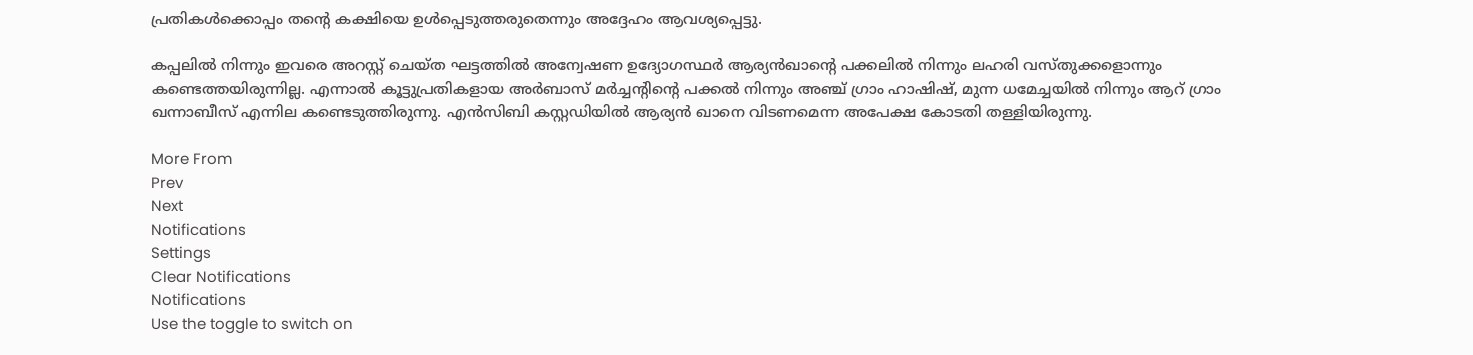പ്രതികള്‍ക്കൊപ്പം തന്റെ കക്ഷിയെ ഉള്‍പ്പെടുത്തരുതെന്നും അദ്ദേഹം ആവശ്യപ്പെട്ടു.

കപ്പലില്‍ നിന്നും ഇവരെ അറസ്റ്റ് ചെയ്ത ഘട്ടത്തില്‍ അന്വേഷണ ഉദ്യോഗസ്ഥര്‍ ആര്യന്‍ഖാന്റെ പക്കലില്‍ നിന്നും ലഹരി വസ്തുക്കളൊന്നും കണ്ടെത്തയിരുന്നില്ല. എന്നാല്‍ കൂട്ടുപ്രതികളായ അര്‍ബാസ് മര്‍ച്ചന്റിന്റെ പക്കല്‍ നിന്നും അഞ്ച് ഗ്രാം ഹാഷിഷ്, മുന്ന ധമേച്ചയില്‍ നിന്നും ആറ് ഗ്രാം ഖന്നാബീസ് എന്നില കണ്ടെടുത്തിരുന്നു. എന്‍സിബി കസ്റ്റഡിയില്‍ ആര്യന്‍ ഖാനെ വിടണമെന്ന അപേക്ഷ കോടതി തള്ളിയിരുന്നു.

More From
Prev
Next
Notifications
Settings
Clear Notifications
Notifications
Use the toggle to switch on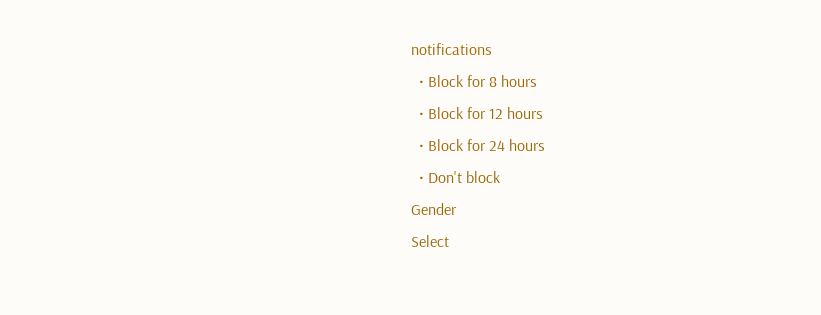notifications
  • Block for 8 hours
  • Block for 12 hours
  • Block for 24 hours
  • Don't block
Gender
Select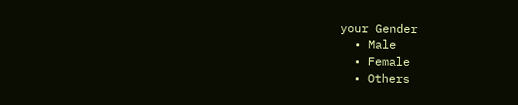your Gender
  • Male
  • Female
  • Others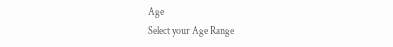Age
Select your Age Range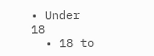• Under 18
  • 18 to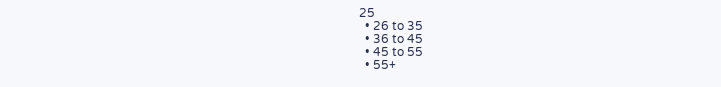25
  • 26 to 35
  • 36 to 45
  • 45 to 55
  • 55+